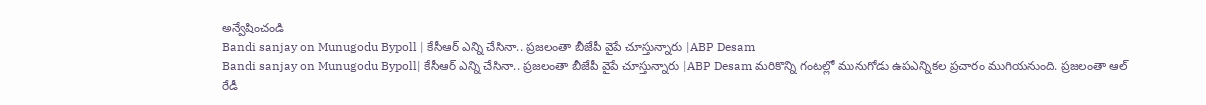అన్వేషించండి
Bandi sanjay on Munugodu Bypoll | కేసీఆర్ ఎన్ని చేసినా.. ప్రజలంతా బీజేపీ వైపే చూస్తున్నారు |ABP Desam
Bandi sanjay on Munugodu Bypoll| కేసీఆర్ ఎన్ని చేసినా.. ప్రజలంతా బీజేపీ వైపే చూస్తున్నారు |ABP Desam మరికొన్ని గంటల్లో మునుగోడు ఉపఎన్నికల ప్రచారం ముగియనుంది. ప్రజలంతా ఆల్ రేడీ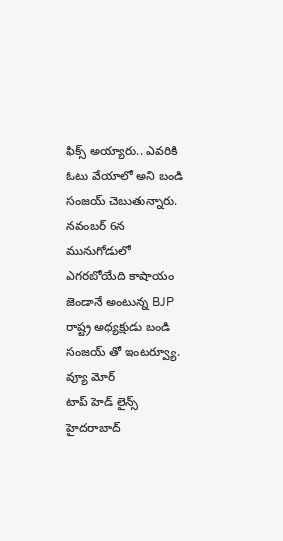ఫిక్స్ అయ్యారు.. ఎవరికి ఓటు వేయాలో అని బండి సంజయ్ చెబుతున్నారు. నవంబర్ 6న మునుగోడులో ఎగరబోయేది కాషాయం జెండానే అంటున్న BJP రాష్ట్ర అధ్యక్షుడు బండి సంజయ్ తో ఇంటర్వ్యూ.
వ్యూ మోర్
టాప్ హెడ్ లైన్స్
హైదరాబాద్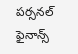పర్సనల్ ఫైనాన్స్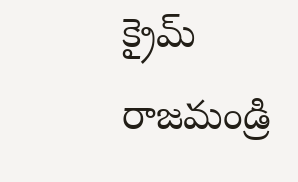క్రైమ్
రాజమండ్రి